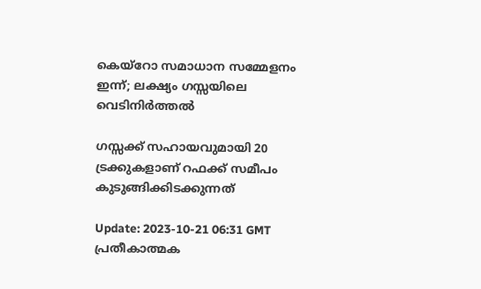കെയ്റോ സമാധാന സമ്മേളനം ഇന്ന്; ലക്ഷ്യം ഗസ്സയിലെ വെടിനിര്‍ത്തല്‍

ഗസ്സക്ക് സഹായവുമായി 20 ട്രക്കുകളാണ് റഫക്ക് സമീപം കുടുങ്ങിക്കിടക്കുന്നത്

Update: 2023-10-21 06:31 GMT
പ്രതീകാത്മക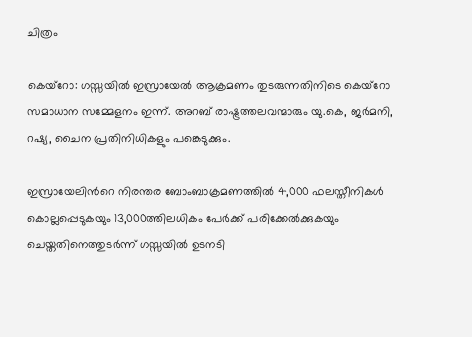ചിത്രം

കെയ്റോ: ഗസ്സയിൽ ഇസ്രായേൽ ആക്രമണം തുടരുന്നതിനിടെ കെയ്റോ സമാധാന സമ്മേളനം ഇന്ന്. അറബ് രാഷ്ട്രത്തലവന്മാരും യു.കെ, ജർമനി, റഷ്യ, ചൈന പ്രതിനിധികളും പങ്കെടുക്കും.

ഇസ്രായേലിന്‍റെ നിരന്തര ബോംബാക്രമണത്തിൽ 4,000 ഫലസ്തീനികൾ കൊല്ലപ്പെടുകയും 13,000ത്തിലധികം പേർക്ക് പരിക്കേൽക്കുകയും ചെയ്തതിനെത്തുടർന്ന് ഗസ്സയിൽ ഉടനടി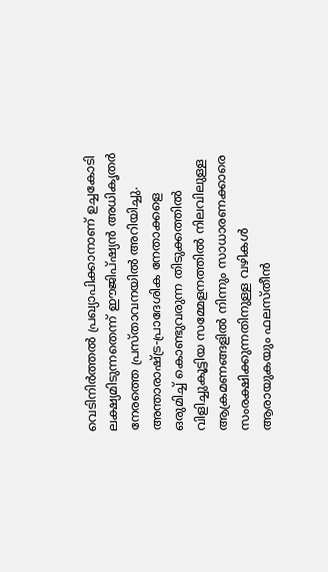വെടിനിർത്തൽ പ്രഖ്യാപിക്കാനാണ് ഉച്ചകോടി ലക്ഷ്യമിടുന്നതെന്ന് ഈജിപ്ഷ്യൻ അധികൃതർ നേരത്തെ പ്രസ്താവനയിൽ അറിയിച്ചു. അന്താരാഷ്‌ട്ര-പ്രാദേശിക നേതാക്കളെ ഒരുമിച്ച് കൊണ്ടുവരുന്ന തിടുക്കത്തിൽ വിളിച്ചുകൂട്ടിയ സമ്മേളനത്തില്‍ നിലവിലുള്ള ആക്രമണങ്ങളില്‍ നിന്നും സാധാരണക്കാരെ സംരക്ഷിക്കുന്നതിനുള്ള വഴികള്‍ ആരായുകയും ഫലസ്തീൻ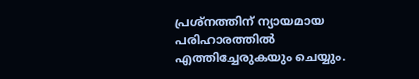പ്രശ്‌നത്തിന് ന്യായമായ പരിഹാരത്തിൽ എത്തിച്ചേരുകയും ചെയ്യും.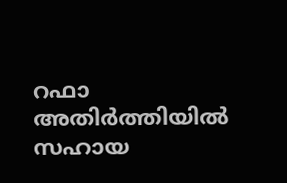റഫാ അതിര്‍ത്തിയില്‍ സഹായ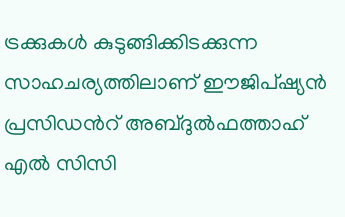ട്രക്കുകള്‍ കുടുങ്ങിക്കിടക്കുന്ന സാഹചര്യത്തിലാണ് ഈജിപ്ഷ്യന്‍ പ്രസിഡന്‍റ് അബ്ദുൽഫത്താഹ് എല്‍ സിസി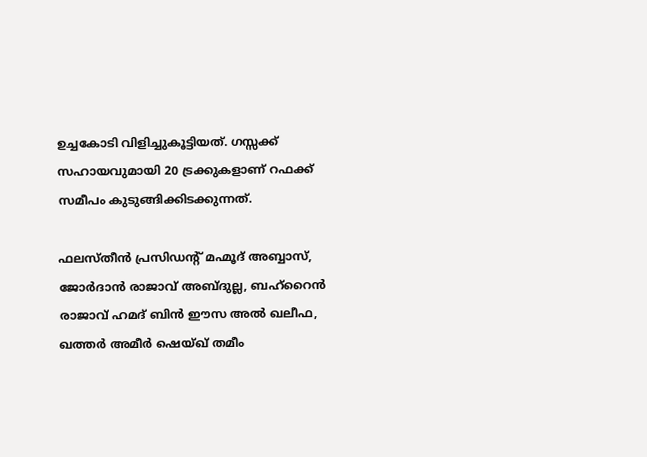ഉച്ചകോടി വിളിച്ചുകൂട്ടിയത്. ഗസ്സക്ക് സഹായവുമായി 20 ട്രക്കുകളാണ് റഫക്ക് സമീപം കുടുങ്ങിക്കിടക്കുന്നത്.

ഫലസ്തീൻ പ്രസിഡന്‍റ് മഹ്മൂദ് അബ്ബാസ്, ജോർദാൻ രാജാവ് അബ്ദുല്ല, ബഹ്‌റൈൻ രാജാവ് ഹമദ് ബിൻ ഈസ അൽ ഖലീഫ, ഖത്തർ അമീർ ഷെയ്ഖ് തമീം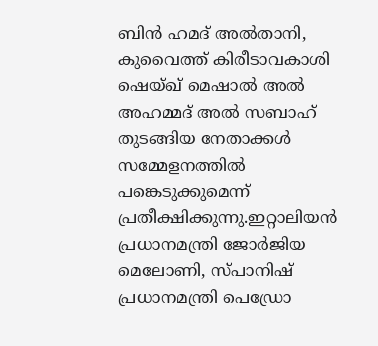ബിൻ ഹമദ് അൽതാനി, കുവൈത്ത് കിരീടാവകാശി ഷെയ്ഖ് മെഷാൽ അൽ അഹമ്മദ് അൽ സബാഹ് തുടങ്ങിയ നേതാക്കൾ സമ്മേളനത്തില്‍ പങ്കെടുക്കുമെന്ന് പ്രതീക്ഷിക്കുന്നു.ഇറ്റാലിയൻ പ്രധാനമന്ത്രി ജോർജിയ മെലോണി, സ്പാനിഷ് പ്രധാനമന്ത്രി പെഡ്രോ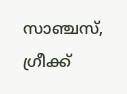സാഞ്ചസ്, ഗ്രീക്ക്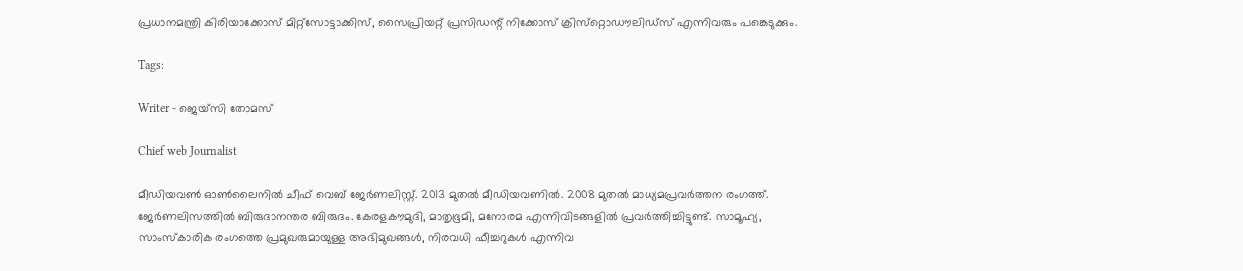പ്രധാനമന്ത്രി കിരിയാക്കോസ് മിറ്റ്സോട്ടാക്കിസ്, സൈപ്രിയറ്റ് പ്രസിഡന്റ് നിക്കോസ് ക്രിസ്‌റ്റൊഡൗലിഡ്‌സ് എന്നിവരും പങ്കെടുക്കും.

Tags:

Writer - ജെയ്സി തോമസ്

Chief web Journalist

മീഡിയവൺ ഓൺലൈനിൽ ചീഫ് വെബ് ജേർണലിസ്റ്റ്. 2013 മുതൽ മീഡിയവണിൽ. 2008 മുതൽ മാധ്യമപ്രവർത്തന രംഗത്ത്. ജേർണലിസത്തിൽ ബിരുദാനന്തര ബിരുദം. കേരളകൗമുദി, മാതൃഭൂമി, മനോരമ എന്നിവിടങ്ങളിൽ പ്രവർത്തിച്ചിട്ടുണ്ട്. സാമൂഹ്യ, സാംസ്‌കാരിക രംഗത്തെ പ്രമുഖരുമായുള്ള അഭിമുഖങ്ങൾ, നിരവധി ഫീച്ചറുകൾ എന്നിവ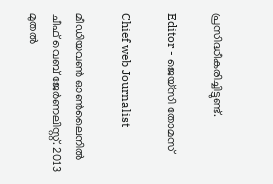പ്രസിദ്ധീകരിച്ചിട്ടുണ്ട്.

Editor - ജെയ്സി തോമസ്

Chief web Journalist

മീഡിയവൺ ഓൺലൈനിൽ ചീഫ് വെബ് ജേർണലിസ്റ്റ്. 2013 മുതൽ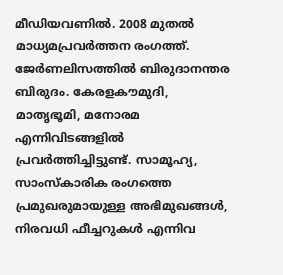മീഡിയവണിൽ. 2008 മുതൽ മാധ്യമപ്രവർത്തന രംഗത്ത്. ജേർണലിസത്തിൽ ബിരുദാനന്തര ബിരുദം. കേരളകൗമുദി, മാതൃഭൂമി, മനോരമ എന്നിവിടങ്ങളിൽ പ്രവർത്തിച്ചിട്ടുണ്ട്. സാമൂഹ്യ, സാംസ്‌കാരിക രംഗത്തെ പ്രമുഖരുമായുള്ള അഭിമുഖങ്ങൾ, നിരവധി ഫീച്ചറുകൾ എന്നിവ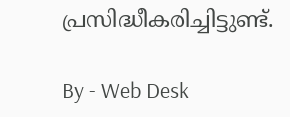പ്രസിദ്ധീകരിച്ചിട്ടുണ്ട്.

By - Web Desk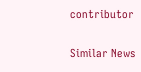contributor

Similar News